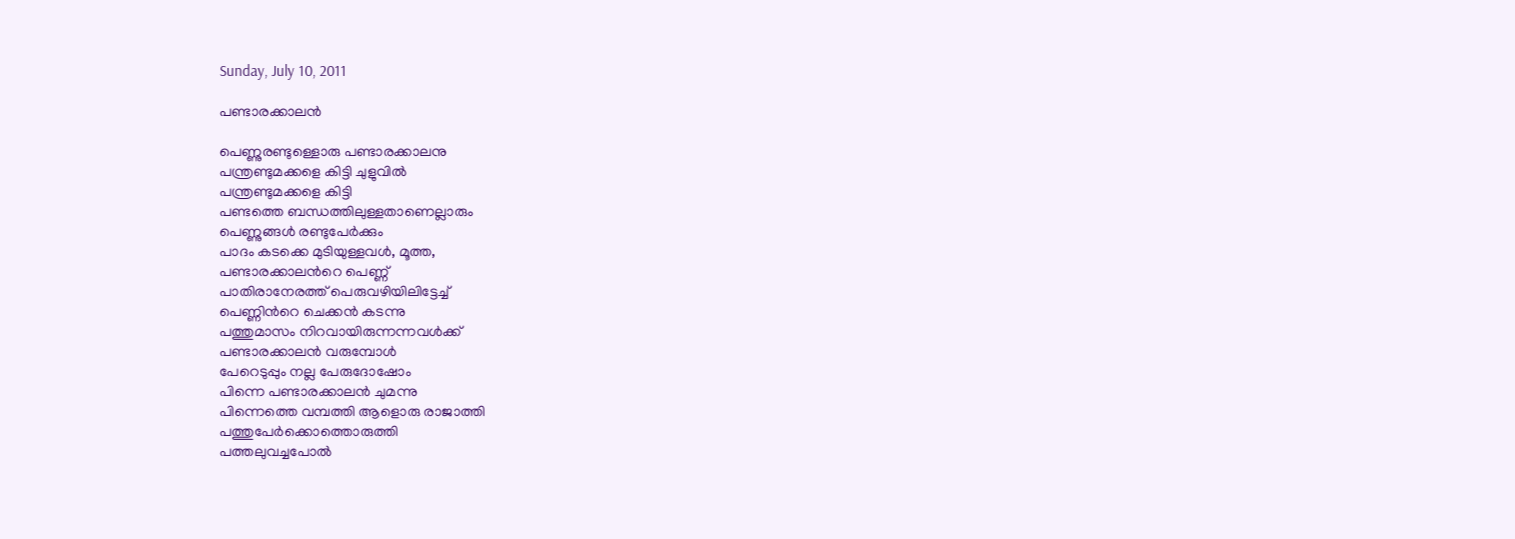Sunday, July 10, 2011

പണ്ടാരക്കാലന്‍

പെണ്ണുരണ്ടുള്ളൊരു പണ്ടാരക്കാലനു
പന്ത്രണ്ടുമക്കളെ കിട്ടി ചുളുവില്‍
പന്ത്രണ്ടുമക്കളെ കിട്ടി
പണ്ടത്തെ ബന്ധത്തിലുള്ളതാണെല്ലാരും
പെണ്ണുങ്ങള്‍ രണ്ടുപേര്‍ക്കും
പാദം കടക്കെ മുടിയുള്ളവള്‍, മൂത്ത,
പണ്ടാരക്കാലന്‍റെ പെണ്ണ്
പാതിരാനേരത്ത് പെരുവഴിയിലിട്ടേച്ച്
പെണ്ണിന്‍റെ ചെക്കന്‍ കടന്നു
പത്തുമാസം നിറവായിരുന്നന്നവള്‍ക്ക്
പണ്ടാരക്കാലന്‍ വരുമ്പോള്‍
പേറെടുപ്പും നല്ല പേരുദോഷോം
പിന്നെ പണ്ടാരക്കാലന്‍ ചുമന്നു
പിന്നെത്തെ വമ്പത്തി ആളൊരു രാജാത്തി
പത്തുപേര്‍ക്കൊത്തൊരുത്തി
പത്തലുവച്ചപോല്‍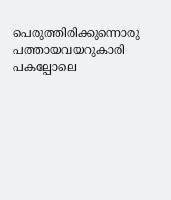പെരുത്തിരിക്കുന്നൊരു
പത്തായവയറുകാരി
പകല്പോലെ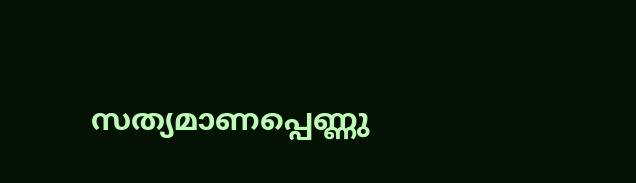സത്യമാണപ്പെണ്ണു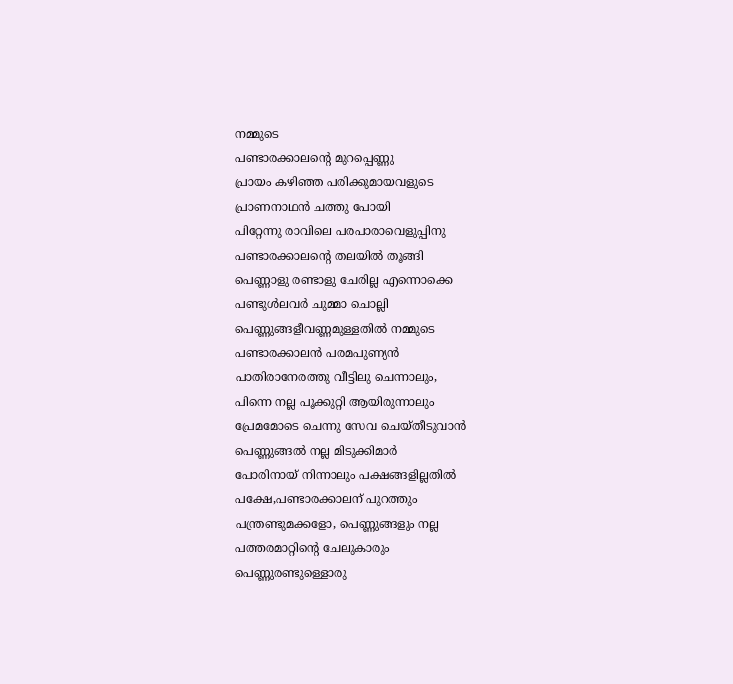നമ്മുടെ
പണ്ടാരക്കാലന്‍റെ മുറപ്പെണ്ണു
പ്രായം കഴിഞ്ഞ പരിക്കുമായവളുടെ
പ്രാണനാഥന്‍ ചത്തു പോയി
പിറ്റേന്നു രാവിലെ പരപാരാവെളുപ്പിനു
പണ്ടാരക്കാലന്‍റെ തലയില്‍ തൂങ്ങി
പെണ്ണാളു രണ്ടാളു ചേരില്ല എന്നൊക്കെ
പണ്ടുള്‍ലവര്‍ ചുമ്മാ ചൊല്ലി
പെണ്ണുങ്ങളീവണ്ണമുള്ളതില്‍ നമ്മുടെ
പണ്ടാരക്കാലന്‍ പരമപുണ്യന്‍
പാതിരാനേരത്തു വീട്ടിലു ചെന്നാലും,
പിന്നെ നല്ല പൂക്കുറ്റി ആയിരുന്നാലും
പ്രേമമോടെ ചെന്നു സേവ ചെയ്തീടുവാന്‍
പെണ്ണുങ്ങല്‍ നല്ല മിടുക്കിമാര്‍
പോരിനായ് നിന്നാലും പക്ഷങ്ങളില്ലതില്‍
പക്ഷേ,പണ്ടാരക്കാലന് പുറത്തും
പന്ത്രണ്ടുമക്കളോ, പെണ്ണുങ്ങളും നല്ല
പത്തരമാറ്റിന്‍റെ ചേലുകാരും
പെണ്ണുരണ്ടുള്ളൊരു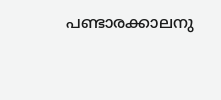പണ്ടാരക്കാലനു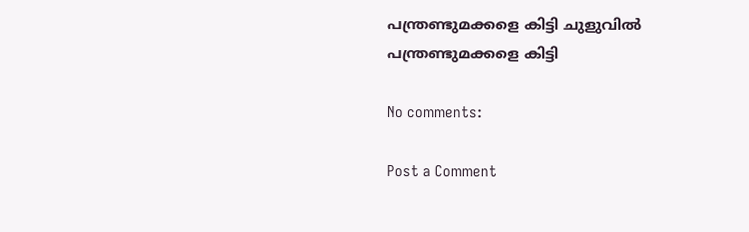പന്ത്രണ്ടുമക്കളെ കിട്ടി ചുളുവില്‍
പന്ത്രണ്ടുമക്കളെ കിട്ടി

No comments:

Post a Comment